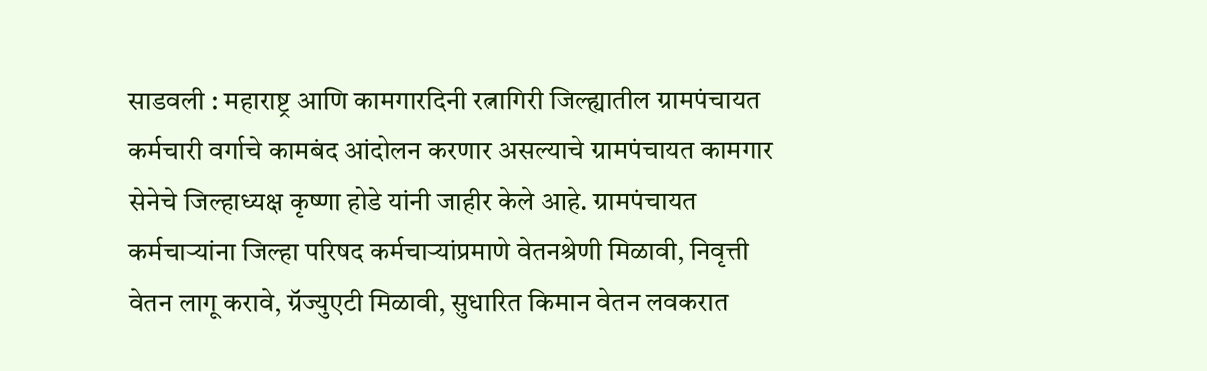साडवली : महाराष्ट्र आणि कामगारदिनी रत्नागिरी जिल्ह्यातील ग्रामपंचायत कर्मचारी वर्गाचे कामबंद आंदोलन करणार असल्याचे ग्रामपंचायत कामगार सेनेचे जिल्हाध्यक्ष कृष्णा होडे यांनी जाहीर केले आहे. ग्रामपंचायत कर्मचाऱ्यांना जिल्हा परिषद कर्मचाऱ्यांप्रमाणे वेतनश्रेणी मिळावी, निवृत्ती वेतन लागू करावे, ग्रॅज्युएटी मिळावी, सुधारित किमान वेतन लवकरात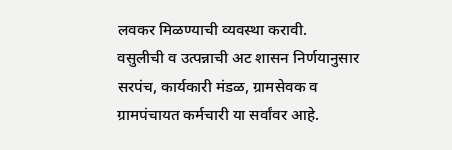लवकर मिळण्याची व्यवस्था करावी.
वसुलीची व उत्पन्नाची अट शासन निर्णयानुसार सरपंच, कार्यकारी मंडळ, ग्रामसेवक व ग्रामपंचायत कर्मचारी या सर्वांवर आहे.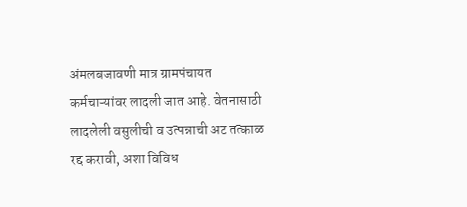अंमलबजावणी मात्र ग्रामपंचायत कर्मचाऱ्यांवर लादली जात आहे. वेतनासाठी लादलेली वसुलीची व उत्पन्नाची अट तत्काळ रद्द करावी, अशा विविध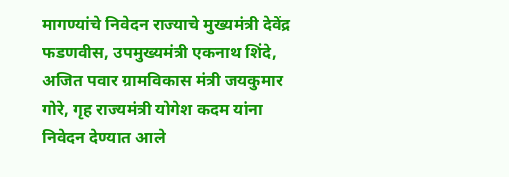मागण्यांचे निवेदन राज्याचे मुख्यमंत्री देवेंद्र फडणवीस, उपमुख्यमंत्री एकनाथ शिंदे, अजित पवार ग्रामविकास मंत्री जयकुमार गोरे, गृह राज्यमंत्री योगेश कदम यांना निवेदन देण्यात आले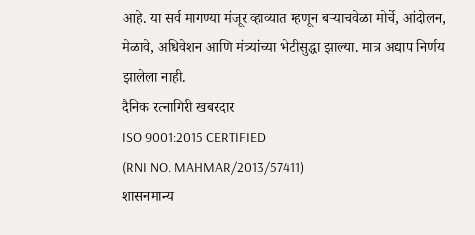आहे. या सर्व मागण्या मंजूर व्हाव्यात म्हणून बऱ्याचवेळा मोर्चे, आंदोलन, मेळावे, अधिवेशन आणि मंत्र्यांच्या भेटीसुद्धा झाल्या. मात्र अद्याप निर्णय झालेला नाही.
दैनिक रत्नागिरी खबरदार
ISO 9001:2015 CERTIFIED
(RNI NO. MAHMAR/2013/57411)
शासनमान्य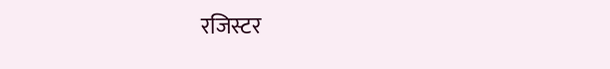रजिस्टर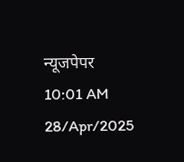न्यूजपेपर
10:01 AM 28/Apr/2025